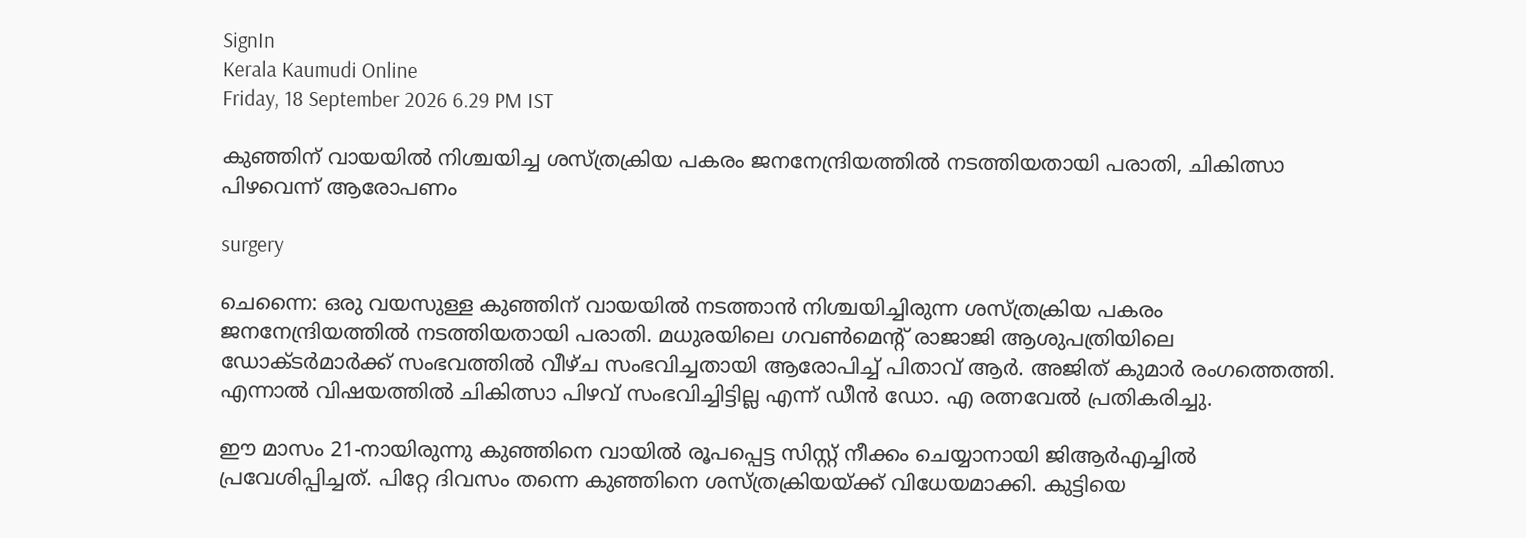SignIn
Kerala Kaumudi Online
Friday, 18 September 2026 6.29 PM IST

കുഞ്ഞിന് വായയിൽ നിശ്ചയിച്ച ശസ്ത്രക്രിയ പകരം ജനനേന്ദ്രിയത്തിൽ നടത്തിയതായി പരാതി, ചികിത്സാ പിഴവെന്ന് ആരോപണം

surgery

ചെന്നൈ: ഒരു വയസുള്ള കുഞ്ഞിന് വായയിൽ നടത്താൻ നിശ്ചയിച്ചിരുന്ന ശസ്ത്രക്രിയ പകരം ജനനേന്ദ്രിയത്തിൽ നടത്തിയതായി പരാതി. മധുരയിലെ ഗവൺമെന്റ് രാജാജി ആശുപത്രിയിലെ ഡോക്ടർമാർക്ക് സംഭവത്തിൽ വീഴ്ച സംഭവിച്ചതായി ആരോപിച്ച് പിതാവ് ആർ. അജിത് കുമാർ രംഗത്തെത്തി. എന്നാൽ വിഷയത്തിൽ ചികിത്സാ പിഴവ് സംഭവിച്ചിട്ടില്ല എന്ന് ഡീൻ ഡോ. എ രത്നവേൽ പ്രതികരിച്ചു.

ഈ മാസം 21-നായിരുന്നു കുഞ്ഞിനെ വായിൽ രൂപപ്പെട്ട സിസ്റ്റ് നീക്കം ചെയ്യാനായി ജിആർഎച്ചിൽ പ്രവേശിപ്പിച്ചത്. പിറ്റേ ദിവസം തന്നെ കുഞ്ഞിനെ ശസ്ത്രക്രിയയ്ക്ക് വിധേയമാക്കി. കുട്ടിയെ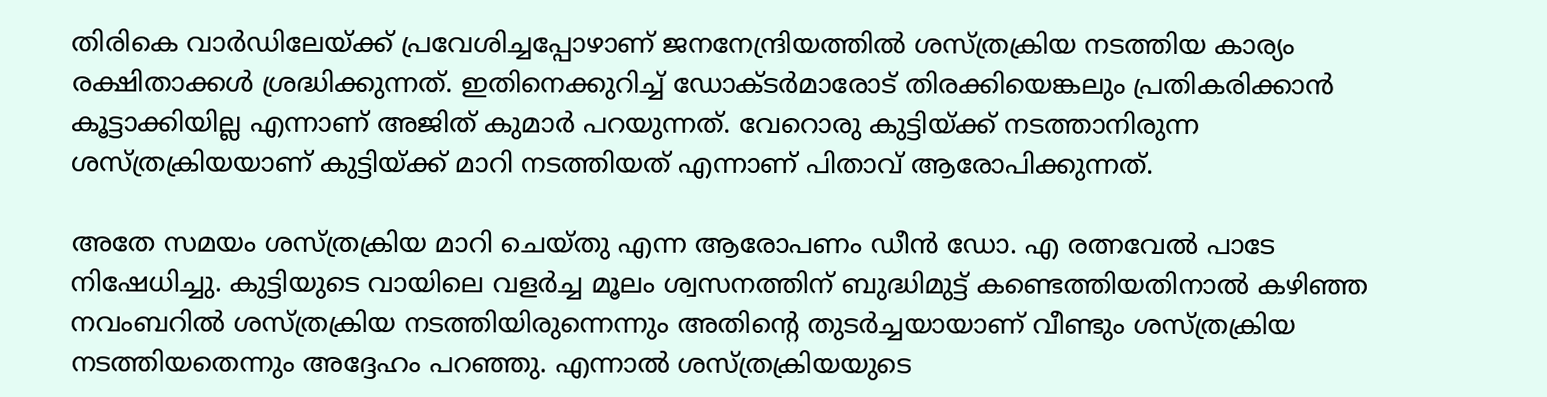തിരികെ വാർഡിലേയ്ക്ക് പ്രവേശിച്ചപ്പോഴാണ് ജനനേന്ദ്രിയത്തിൽ ശസ്ത്രക്രിയ നടത്തിയ കാര്യം രക്ഷിതാക്കൾ ശ്രദ്ധിക്കുന്നത്. ഇതിനെക്കുറിച്ച് ഡോക്ടർമാരോട് തിരക്കിയെങ്കലും പ്രതികരിക്കാൻ കൂട്ടാക്കിയില്ല എന്നാണ് അജിത് കുമാർ പറയുന്നത്. വേറൊരു കുട്ടിയ്ക്ക് നടത്താനിരുന്ന ശസ്ത്രക്രിയയാണ് കുട്ടിയ്ക്ക് മാറി നടത്തിയത് എന്നാണ് പിതാവ് ആരോപിക്കുന്നത്.

അതേ സമയം ശസ്ത്രക്രിയ മാറി ചെയ്തു എന്ന ആരോപണം ഡീൻ ഡോ. എ രത്നവേൽ പാടേ നിഷേധിച്ചു. കുട്ടിയുടെ വായിലെ വളർച്ച മൂലം ശ്വസനത്തിന് ബുദ്ധിമുട്ട് കണ്ടെത്തിയതിനാൽ കഴിഞ്ഞ നവംബറിൽ ശസ്ത്രക്രിയ നടത്തിയിരുന്നെന്നും അതിന്റെ തുടർച്ചയായാണ് വീണ്ടും ശസ്ത്രക്രിയ നടത്തിയതെന്നും അദ്ദേഹം പറഞ്ഞു. എന്നാൽ ശസ്ത്രക്രിയയുടെ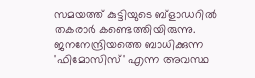സമയത്ത് കുട്ടിയുടെ ബ്ളാഡറിൽ തകരാർ കണ്ടെത്തിയിരുന്നു. ജനനേന്ദ്രിയത്തെ ബാധിക്കുന്ന 'ഫിമോസിസ്' എന്ന അവസ്ഥ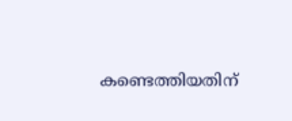കണ്ടെത്തിയതിന്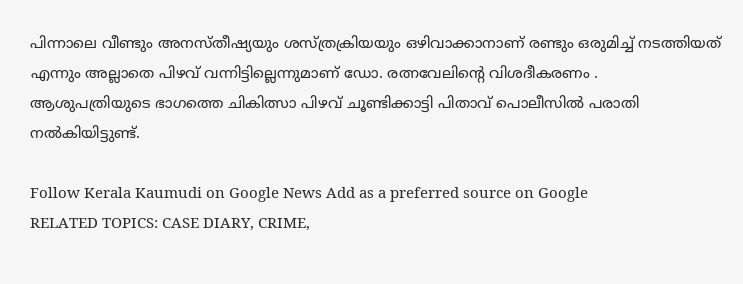പിന്നാലെ വീണ്ടും അനസ്തീഷ്യയും ശസ്ത്രക്രിയയും ഒഴിവാക്കാനാണ് രണ്ടും ഒരുമിച്ച് നടത്തിയത് എന്നും അല്ലാതെ പിഴവ് വന്നിട്ടില്ലെന്നുമാണ് ഡോ. രത്നവേലിന്റെ വിശദീകരണം . ആശുപത്രിയുടെ ഭാഗത്തെ ചികിത്സാ പിഴവ് ചൂണ്ടിക്കാട്ടി പിതാവ് പൊലീസിൽ പരാതി നൽകിയിട്ടുണ്ട്.

Follow Kerala Kaumudi on Google News Add as a preferred source on Google
RELATED TOPICS: CASE DIARY, CRIME,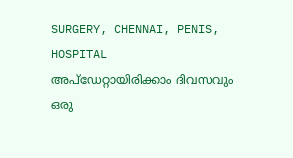SURGERY, CHENNAI, PENIS, HOSPITAL
അപ്ഡേറ്റായിരിക്കാം ദിവസവും
ഒരു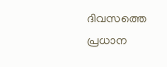ദിവസത്തെ പ്രധാന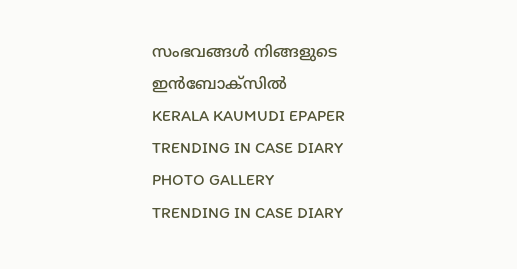സംഭവങ്ങൾ നിങ്ങളുടെ ഇൻബോക്സിൽ
KERALA KAUMUDI EPAPER
TRENDING IN CASE DIARY
PHOTO GALLERY
TRENDING IN CASE DIARY